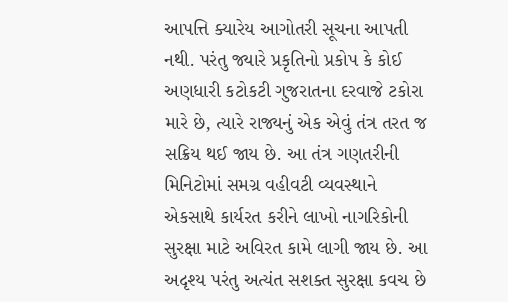આપત્તિ ક્યારેય આગોતરી સૂચના આપતી નથી. પરંતુ જ્યારે પ્રકૃતિનો પ્રકોપ કે કોઈ અણધારી કટોકટી ગુજરાતના દરવાજે ટકોરા મારે છે, ત્યારે રાજ્યનું એક એવું તંત્ર તરત જ સક્રિય થઈ જાય છે. આ તંત્ર ગણતરીની મિનિટોમાં સમગ્ર વહીવટી વ્યવસ્થાને એકસાથે કાર્યરત કરીને લાખો નાગરિકોની સુરક્ષા માટે અવિરત કામે લાગી જાય છે. આ અદૃશ્ય પરંતુ અત્યંત સશક્ત સુરક્ષા કવચ છે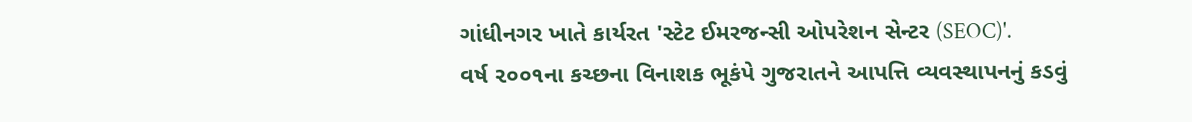ગાંધીનગર ખાતે કાર્યરત 'સ્ટેટ ઈમરજન્સી ઓપરેશન સેન્ટર (SEOC)'.
વર્ષ ૨૦૦૧ના કચ્છના વિનાશક ભૂકંપે ગુજરાતને આપત્તિ વ્યવસ્થાપનનું કડવું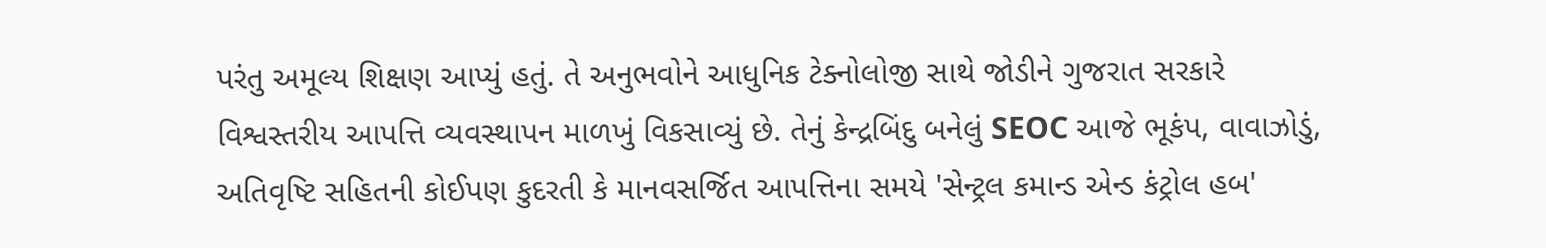પરંતુ અમૂલ્ય શિક્ષણ આપ્યું હતું. તે અનુભવોને આધુનિક ટેક્નોલોજી સાથે જોડીને ગુજરાત સરકારે વિશ્વસ્તરીય આપત્તિ વ્યવસ્થાપન માળખું વિકસાવ્યું છે. તેનું કેન્દ્રબિંદુ બનેલું SEOC આજે ભૂકંપ, વાવાઝોડું, અતિવૃષ્ટિ સહિતની કોઈપણ કુદરતી કે માનવસર્જિત આપત્તિના સમયે 'સેન્ટ્રલ કમાન્ડ એન્ડ કંટ્રોલ હબ'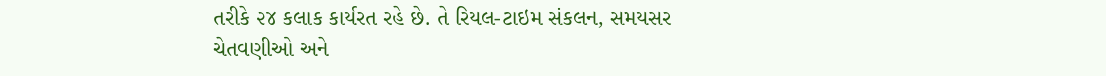તરીકે ૨૪ કલાક કાર્યરત રહે છે. તે રિયલ-ટાઇમ સંકલન, સમયસર ચેતવણીઓ અને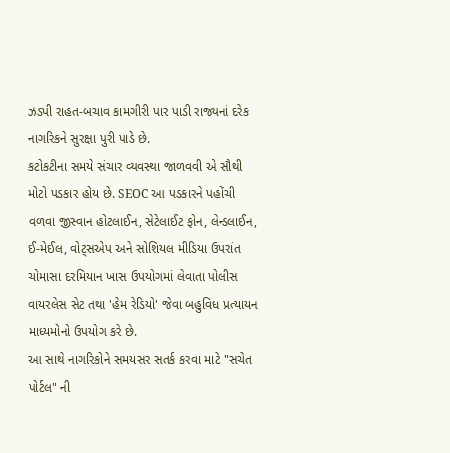ઝડપી રાહત-બચાવ કામગીરી પાર પાડી રાજ્યનાં દરેક નાગરિકને સુરક્ષા પુરી પાડે છે.
કટોકટીના સમયે સંચાર વ્યવસ્થા જાળવવી એ સૌથી મોટો પડકાર હોય છે. SEOC આ પડકારને પહોંચી વળવા જીસ્વાન હોટલાઈન, સેટેલાઈટ ફોન, લેન્ડલાઈન, ઈ-મેઈલ, વોટ્સએપ અને સોશિયલ મીડિયા ઉપરાંત ચોમાસા દરમિયાન ખાસ ઉપયોગમાં લેવાતા પોલીસ વાયરલેસ સેટ તથા 'હેમ રેડિયો' જેવા બહુવિધ પ્રત્યાયન માધ્યમોનો ઉપયોગ કરે છે.
આ સાથે નાગરિકોને સમયસર સતર્ક કરવા માટે "સચેત પોર્ટલ" ની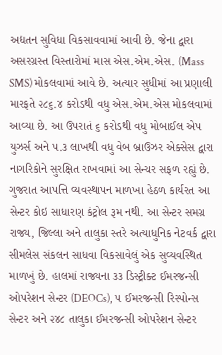અદ્યતન સુવિધા વિકસાવવામાં આવી છે. જેના દ્વારા અસરગ્રસ્ત વિસ્તારોમાં માસ એસ.એમ.એસ. (Mass SMS) મોકલવામાં આવે છે. અત્યાર સુધીમાં આ પ્રણાલી મારફતે ૨૮૬.૪ કરોડથી વધુ એસ.એમ.એસ મોકલવામાં આવ્યા છે. આ ઉપરાતં ૬ કરોડથી વધુ મોબાઈલ એપ યુઝર્સ અને ૫.૩ લાખથી વધુ વેબ બ્રાઉઝર એક્સેસ દ્વારા નાગરિકોને સુરક્ષિત રાખવામાં આ સેન્ચર સફળ રહ્યું છે.
ગુજરાત આપત્તિ વ્યવસ્થાપન માળખા હેઠળ કાર્યરત આ સેન્ટર કોઇ સાધારણ કંટ્રોલ રૂમ નથી. આ સેન્ટર સમગ્ર રાજ્ય, જિલ્લા અને તાલુકા સ્તરે અત્યાધુનિક નેટવર્ક દ્વારા સીમલેસ સંકલન સાધવા વિકસાવેલું એક સુવ્યવસ્થિત માળખું છે. હાલમાં રાજ્યના ૩૩ ડિસ્ટ્રીક્ટ ઈમરજન્સી ઓપરેશન સેન્ટર (DEOCs), ૫ ઈમરજન્સી રિસ્પોન્સ સેન્ટર અને ૨૪૮ તાલુકા ઈમરજન્સી ઓપરેશન સેન્ટર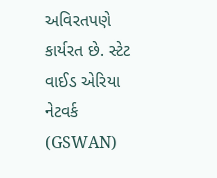અવિરતપણે કાર્યરત છે. સ્ટેટ વાઈડ એરિયા નેટવર્ક (GSWAN)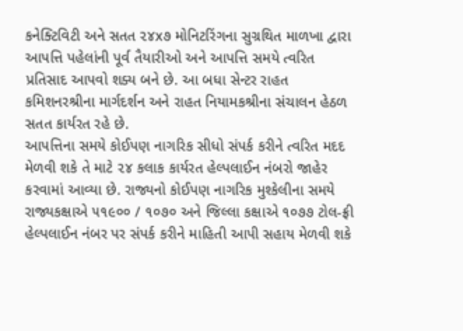કનેક્ટિવિટી અને સતત ૨૪x૭ મોનિટરિંગના સુગ્રથિત માળખા દ્વારા આપત્તિ પહેલાંની પૂર્વ તૈયારીઓ અને આપત્તિ સમયે ત્વરિત પ્રતિસાદ આપવો શક્ય બને છે. આ બધા સેન્ટર રાહત કમિશનરશ્રીના માર્ગદર્શન અને રાહત નિયામકશ્રીના સંચાલન હેઠળ સતત કાર્યરત રહે છે.
આપત્તિના સમયે કોઈપણ નાગરિક સીધો સંપર્ક કરીને ત્વરિત મદદ મેળવી શકે તે માટે ૨૪ કલાક કાર્યરત હેલ્પલાઈન નંબરો જાહેર કરવામાં આવ્યા છે. રાજ્યનો કોઈપણ નાગરિક મુશ્કેલીના સમયે રાજ્યકક્ષાએ ૫૧૯૦૦ / ૧૦૭૦ અને જિલ્લા કક્ષાએ ૧૦૭૭ ટોલ-ફ્રી હેલ્પલાઈન નંબર પર સંપર્ક કરીને માહિતી આપી સહાય મેળવી શકે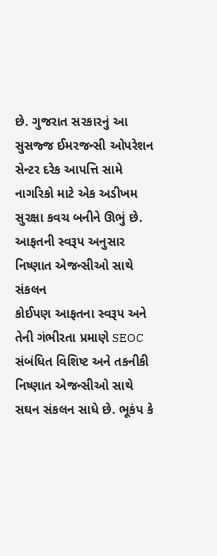છે. ગુજરાત સરકારનું આ સુસજ્જ ઈમરજન્સી ઓપરેશન સેન્ટર દરેક આપત્તિ સામે નાગરિકો માટે એક અડીખમ સુરક્ષા કવચ બનીને ઊભું છે.
આફતની સ્વરૂપ અનુસાર નિષ્ણાત એજન્સીઓ સાથે સંકલન
કોઈપણ આફતના સ્વરૂપ અને તેની ગંભીરતા પ્રમાણે SEOC સંબંધિત વિશિષ્ટ અને તકનીકી નિષ્ણાત એજન્સીઓ સાથે સઘન સંકલન સાધે છે. ભૂકંપ કે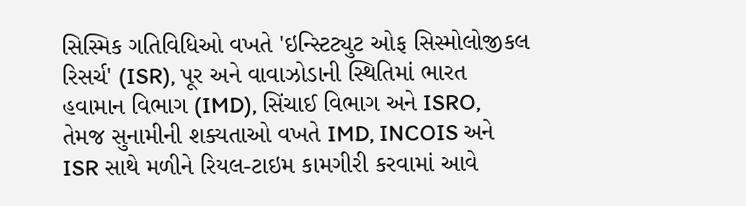સિસ્મિક ગતિવિધિઓ વખતે 'ઇન્સ્ટિટ્યુટ ઓફ સિસ્મોલોજીકલ રિસર્ચ' (ISR), પૂર અને વાવાઝોડાની સ્થિતિમાં ભારત હવામાન વિભાગ (IMD), સિંચાઈ વિભાગ અને ISRO, તેમજ સુનામીની શક્યતાઓ વખતે IMD, INCOIS અને ISR સાથે મળીને રિયલ-ટાઇમ કામગીરી કરવામાં આવે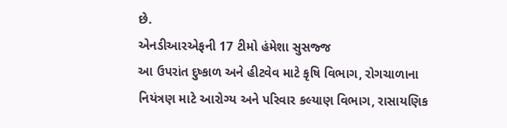છે.
એનડીઆરએફની 17 ટીમો હંમેશા સુસજ્જ
આ ઉપરાંત દુષ્કાળ અને હીટવેવ માટે કૃષિ વિભાગ, રોગચાળાના નિયંત્રણ માટે આરોગ્ય અને પરિવાર કલ્યાણ વિભાગ, રાસાયણિક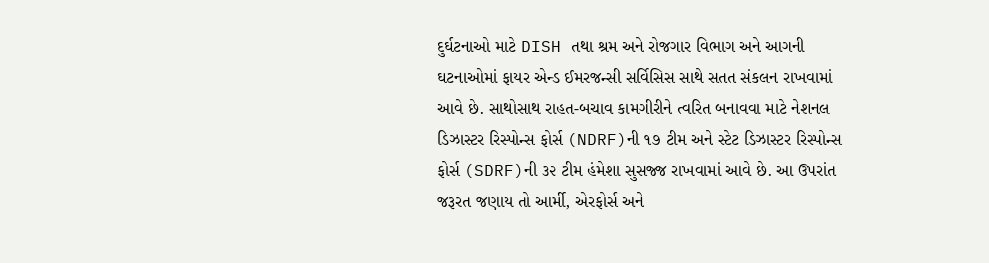દુર્ઘટનાઓ માટે DISH તથા શ્રમ અને રોજગાર વિભાગ અને આગની ઘટનાઓમાં ફાયર એન્ડ ઈમરજન્સી સર્વિસિસ સાથે સતત સંકલન રાખવામાં આવે છે. સાથોસાથ રાહત-બચાવ કામગીરીને ત્વરિત બનાવવા માટે નેશનલ ડિઝાસ્ટર રિસ્પોન્સ ફોર્સ (NDRF)ની ૧૭ ટીમ અને સ્ટેટ ડિઝાસ્ટર રિસ્પોન્સ ફોર્સ (SDRF)ની ૩૨ ટીમ હંમેશા સુસજ્જ રાખવામાં આવે છે. આ ઉપરાંત જરૂરત જણાય તો આર્મી, એરફોર્સ અને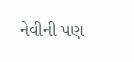નેવીની પણ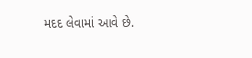મદદ લેવામાં આવે છે.